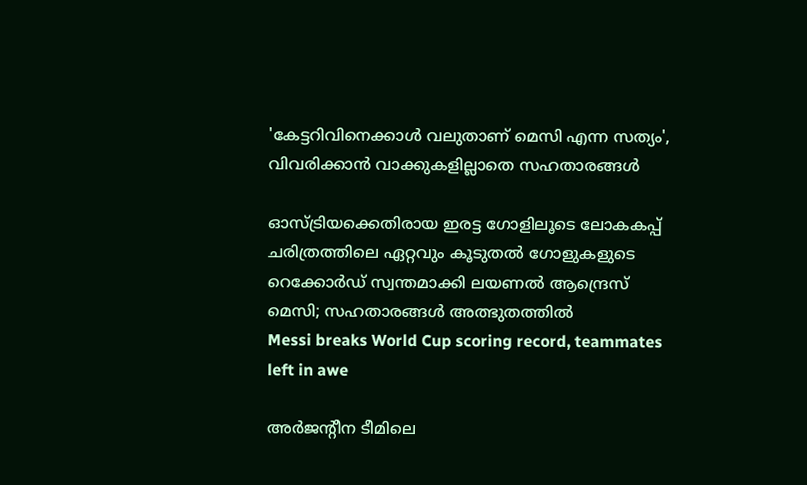'കേട്ടറിവിനെക്കാൾ വലുതാണ് മെസി എന്ന സത്യം', വിവരിക്കാൻ വാക്കുകളില്ലാതെ സഹതാരങ്ങൾ

ഓസ്ട്രിയക്കെതിരായ ഇരട്ട ഗോളിലൂടെ ലോകകപ്പ് ചരിത്രത്തിലെ ഏറ്റവും കൂടുതൽ ഗോളുകളുടെ റെക്കോർഡ് സ്വന്തമാക്കി ലയണൽ ആന്ദ്രെസ് മെസി; സഹതാരങ്ങൾ അത്ഭുതത്തിൽ
Messi breaks World Cup scoring record, teammates left in awe

അർജന്‍റീന ടീമിലെ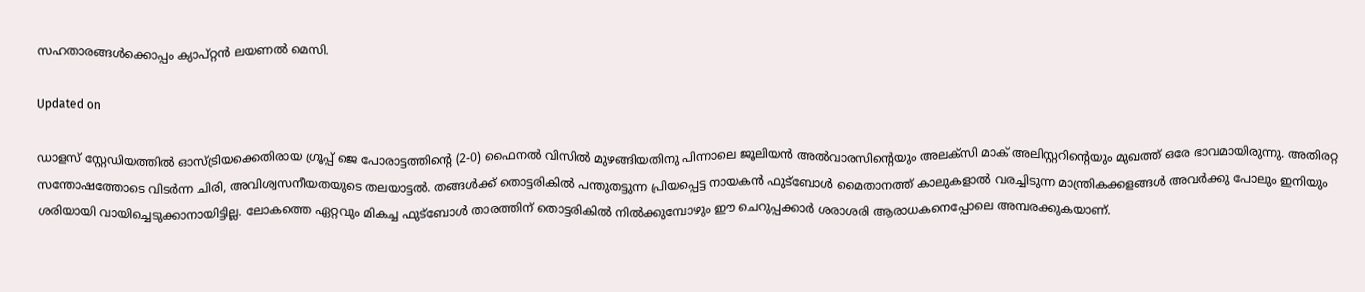സഹതാരങ്ങൾക്കൊപ്പം ക്യാപ്റ്റൻ ലയണൽ മെസി.

Updated on

ഡാളസ് സ്റ്റേഡിയത്തിൽ ഓസ്ട്രിയക്കെതിരായ ഗ്രൂപ്പ് ജെ പോരാട്ടത്തിന്‍റെ (2-0) ഫൈനൽ വിസിൽ മുഴങ്ങിയതിനു പിന്നാലെ ജൂലിയൻ അൽവാരസിന്‍റെയും അലക്സി മാക് അലിസ്റ്ററിന്‍റെയും മുഖത്ത് ഒരേ ഭാവമായിരുന്നു. അതിരറ്റ സന്തോഷത്തോടെ വിടർന്ന ചിരി, അവിശ്വസനീയതയുടെ തലയാട്ടൽ. തങ്ങൾക്ക് തൊട്ടരികിൽ പന്തുതട്ടുന്ന പ്രിയപ്പെട്ട നായകൻ ഫുട്ബോൾ മൈതാനത്ത് കാലുകളാൽ വരച്ചിടുന്ന മാന്ത്രികക്കളങ്ങൾ അവർക്കു പോലും ഇനിയും ശരിയായി വായിച്ചെടുക്കാനായിട്ടില്ല. ലോകത്തെ ഏറ്റവും മികച്ച ഫുട്ബോൾ താരത്തിന് തൊട്ടരികിൽ നിൽക്കുമ്പോഴും ഈ ചെറുപ്പക്കാർ ശരാശരി ആരാധകനെപ്പോലെ അമ്പരക്കുകയാണ്.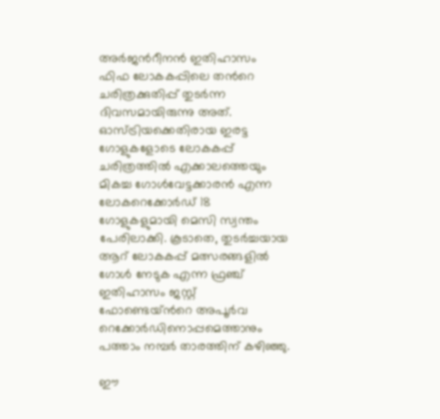അർജന്‍റീനൻ ഇതിഹാസം ഫിഫ ലോകകപ്പിലെ തന്‍റെ ചരിത്രക്കുതിപ്പ് തുടർന്ന ദിവസമായിരുന്നു അത്. ഓസ്ട്രിയക്കെതിരായ ഇരട്ട ഗോളുകളോടെ ലോകകപ്പ് ചരിത്രത്തിൽ എക്കാലത്തെയും മികച്ച ഗോൾവേട്ടക്കാരൻ എന്ന ലോകറെക്കോർഡ് 18 ഗോളുകളുമായി മെസി സ്വന്തം പേരിലാക്കി. കൂടാതെ, തുടർച്ചയായ ആറ് ലോകകപ്പ് മത്സരങ്ങളിൽ ഗോൾ നേടുക എന്ന ഫ്രഞ്ച് ഇതിഹാസം ജസ്റ്റ് ഫോണ്ടെയ്ന്‍റെ അപൂർവ റെക്കോർഡിനൊപ്പമെത്താനും പത്താം നമ്പർ താരത്തിന് കഴിഞ്ഞു.

ഈ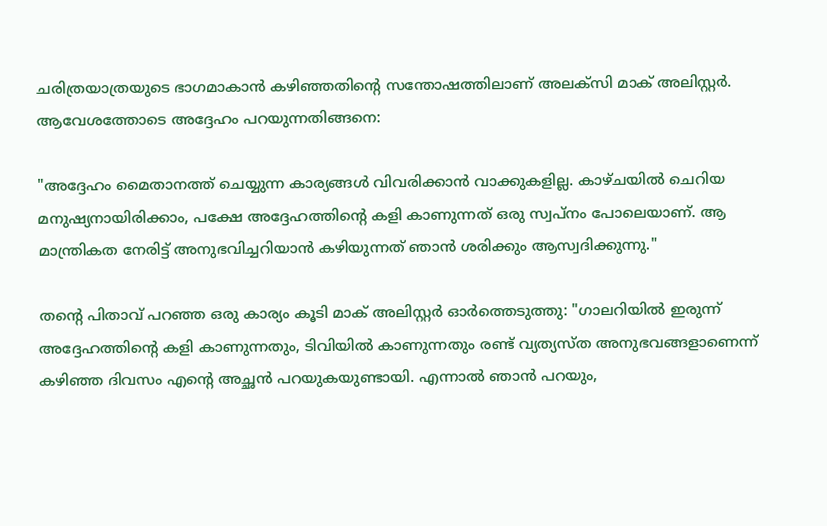ചരിത്രയാത്രയുടെ ഭാഗമാകാൻ കഴിഞ്ഞതിന്‍റെ സന്തോഷത്തിലാണ് അലക്സി മാക് അലിസ്റ്റർ. ആവേശത്തോടെ അദ്ദേഹം പറയുന്നതിങ്ങനെ:

"അദ്ദേഹം മൈതാനത്ത് ചെയ്യുന്ന കാര്യങ്ങൾ വിവരിക്കാൻ വാക്കുകളില്ല. കാഴ്ചയിൽ ചെറിയ മനുഷ്യനായിരിക്കാം, പക്ഷേ അദ്ദേഹത്തിന്‍റെ കളി കാണുന്നത് ഒരു സ്വപ്നം പോലെയാണ്. ആ മാന്ത്രികത നേരിട്ട് അനുഭവിച്ചറിയാൻ കഴിയുന്നത് ഞാൻ ശരിക്കും ആസ്വദിക്കുന്നു."

തന്‍റെ പിതാവ് പറഞ്ഞ ഒരു കാര്യം കൂടി മാക് അലിസ്റ്റർ ഓർത്തെടുത്തു: "ഗാലറിയിൽ ഇരുന്ന് അദ്ദേഹത്തിന്‍റെ കളി കാണുന്നതും, ടിവിയിൽ കാണുന്നതും രണ്ട് വ്യത്യസ്ത അനുഭവങ്ങളാണെന്ന് കഴിഞ്ഞ ദിവസം എന്‍റെ അച്ഛൻ പറയുകയുണ്ടായി. എന്നാൽ ഞാൻ പറയും,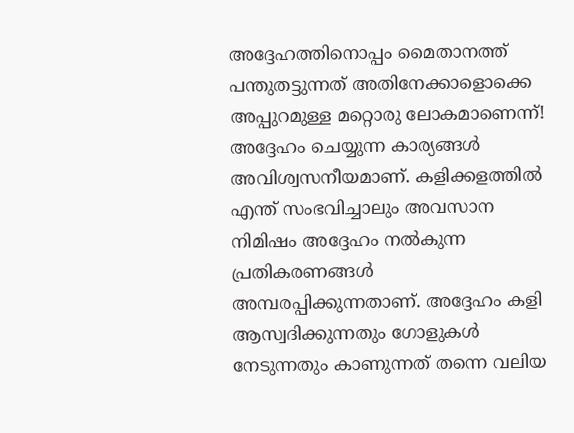അദ്ദേഹത്തിനൊപ്പം മൈതാനത്ത് പന്തുതട്ടുന്നത് അതിനേക്കാളൊക്കെ അപ്പുറമുള്ള മറ്റൊരു ലോകമാണെന്ന്! അദ്ദേഹം ചെയ്യുന്ന കാര്യങ്ങൾ അവിശ്വസനീയമാണ്. കളിക്കളത്തിൽ എന്ത് സംഭവിച്ചാലും അവസാന നിമിഷം അദ്ദേഹം നൽകുന്ന പ്രതികരണങ്ങൾ അമ്പരപ്പിക്കുന്നതാണ്. അദ്ദേഹം കളി ആസ്വദിക്കുന്നതും ഗോളുകൾ നേടുന്നതും കാണുന്നത് തന്നെ വലിയ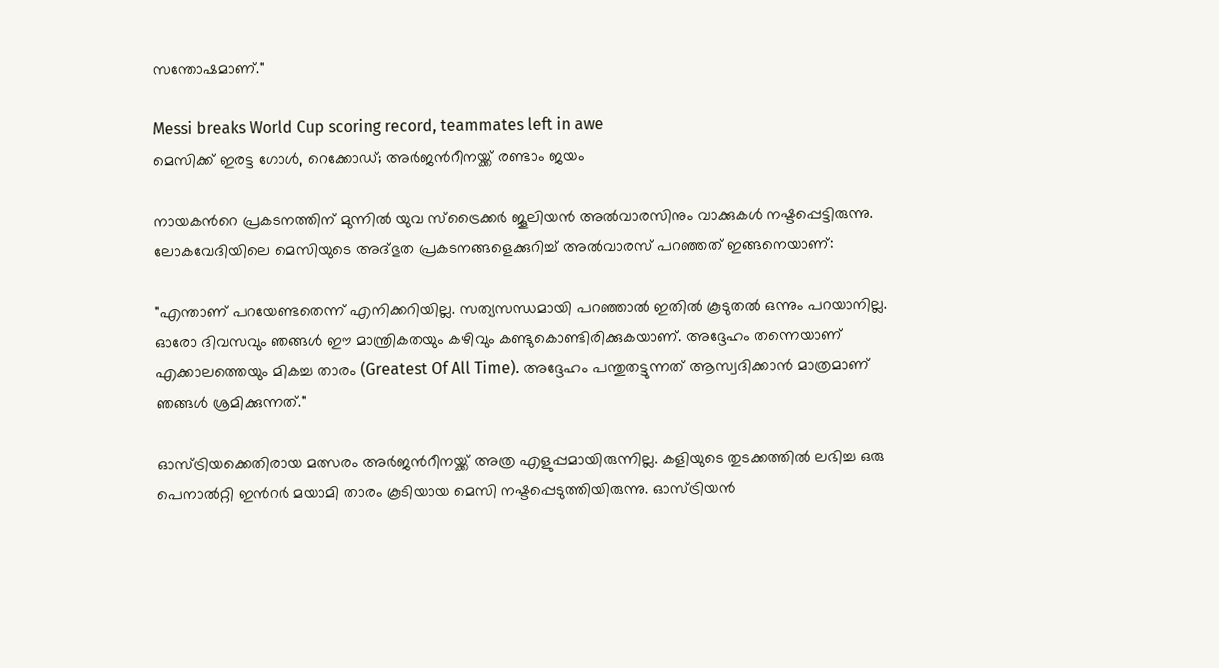സന്തോഷമാണ്."

Messi breaks World Cup scoring record, teammates left in awe
മെസിക്ക് ഇരട്ട ഗോൾ, റെക്കോഡ്; അർജന്‍റീനയ്ക്ക് രണ്ടാം ജയം

നായകന്‍റെ പ്രകടനത്തിന് മുന്നിൽ യുവ സ്ട്രൈക്കർ ജൂലിയൻ അൽവാരസിനും വാക്കുകൾ നഷ്ടപ്പെട്ടിരുന്നു. ലോകവേദിയിലെ മെസിയുടെ അദ്ഭുത പ്രകടനങ്ങളെക്കുറിച്ച് അൽവാരസ് പറഞ്ഞത് ഇങ്ങനെയാണ്:

"എന്താണ് പറയേണ്ടതെന്ന് എനിക്കറിയില്ല. സത്യസന്ധമായി പറഞ്ഞാൽ ഇതിൽ കൂടുതൽ ഒന്നും പറയാനില്ല. ഓരോ ദിവസവും ഞങ്ങൾ ഈ മാന്ത്രികതയും കഴിവും കണ്ടുകൊണ്ടിരിക്കുകയാണ്. അദ്ദേഹം തന്നെയാണ് എക്കാലത്തെയും മികച്ച താരം (Greatest Of All Time). അദ്ദേഹം പന്തുതട്ടുന്നത് ആസ്വദിക്കാൻ മാത്രമാണ് ഞങ്ങൾ ശ്രമിക്കുന്നത്."

ഓസ്ട്രിയക്കെതിരായ മത്സരം അർജന്‍റീനയ്ക്ക് അത്ര എളുപ്പമായിരുന്നില്ല. കളിയുടെ തുടക്കത്തിൽ ലഭിച്ച ഒരു പെനാൽറ്റി ഇന്‍റർ മയാമി താരം കൂടിയായ മെസി നഷ്ടപ്പെടുത്തിയിരുന്നു. ഓസ്ട്രിയൻ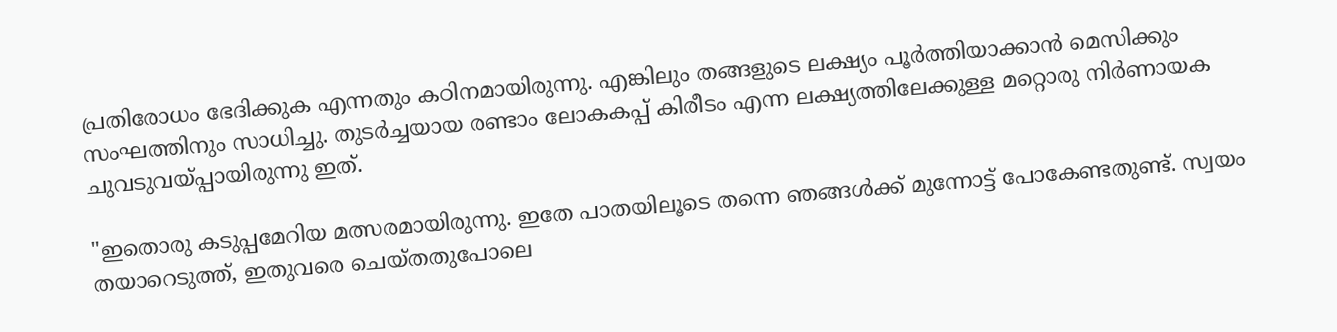പ്രതിരോധം ഭേദിക്കുക എന്നതും കഠിനമായിരുന്നു. എങ്കിലും തങ്ങളുടെ ലക്ഷ്യം പൂർത്തിയാക്കാൻ മെസിക്കും സംഘത്തിനും സാധിച്ചു. തുടർച്ചയായ രണ്ടാം ലോകകപ്പ് കിരീടം എന്ന ലക്ഷ്യത്തിലേക്കുള്ള മറ്റൊരു നിർണായക ചുവടുവയ്പ്പായിരുന്നു ഇത്.

"ഇതൊരു കടുപ്പമേറിയ മത്സരമായിരുന്നു. ഇതേ പാതയിലൂടെ തന്നെ ഞങ്ങൾക്ക് മുന്നോട്ട് പോകേണ്ടതുണ്ട്. സ്വയം തയാറെടുത്ത്, ഇതുവരെ ചെയ്തതുപോലെ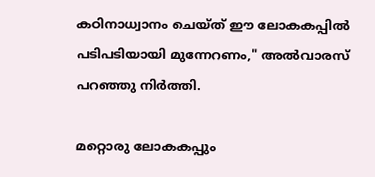കഠിനാധ്വാനം ചെയ്ത് ഈ ലോകകപ്പിൽ പടിപടിയായി മുന്നേറണം," അൽവാരസ് പറഞ്ഞു നിർത്തി.

മറ്റൊരു ലോകകപ്പും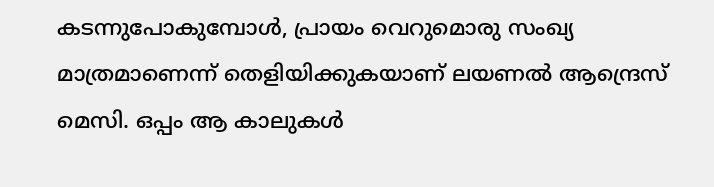കടന്നുപോകുമ്പോൾ, പ്രായം വെറുമൊരു സംഖ്യ മാത്രമാണെന്ന് തെളിയിക്കുകയാണ് ലയണൽ ആന്ദ്രെസ് മെസി. ഒപ്പം ആ കാലുകൾ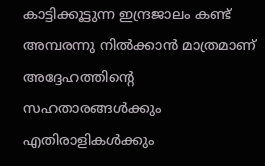കാട്ടിക്കൂട്ടുന്ന ഇന്ദ്രജാലം കണ്ട് അമ്പരന്നു നിൽക്കാൻ മാത്രമാണ് അദ്ദേഹത്തിന്‍റെ സഹതാരങ്ങൾക്കും എതിരാളികൾക്കും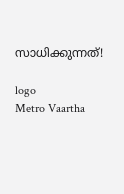സാധിക്കുന്നത്!

logo
Metro Vaartha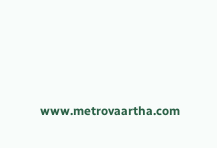www.metrovaartha.com